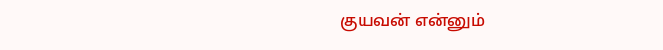குயவன் என்னும்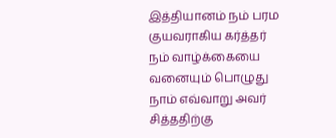இத்தியானம் நம் பரம குயவராகிய கர்த்தர் நம் வாழ்க்கையை வனையும் பொழுது நாம் எவ்வாறு அவர் சித்ததிற்கு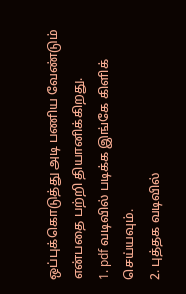ஒப்புக்கொடுத்து அடி பணிய வேண்டும் என்பதை பற்றி தியானிக்கிறது.
1. pdf வடிவில் படிக்க இங்கே கிளிக் செய்யவும்.
2. புத்தக வடிவில்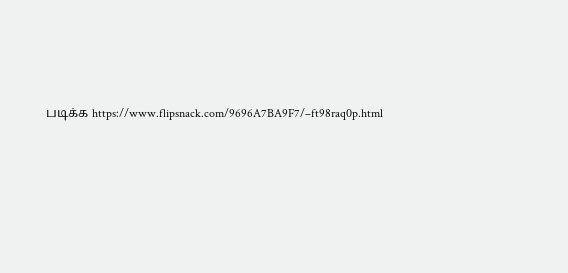படிக்க https://www.flipsnack.com/9696A7BA9F7/–ft98raq0p.html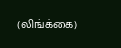(லிங்க்கை)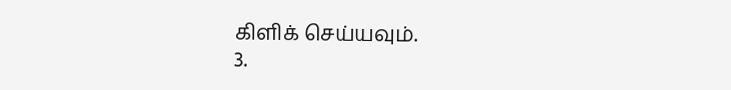கிளிக் செய்யவும்.
3.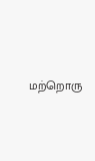மற்றொரு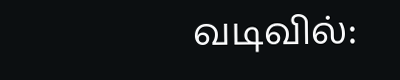வடிவில்: